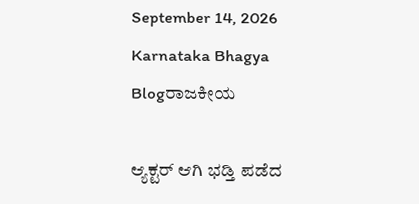September 14, 2026
Karnataka Bhagya
Blogರಾಜಕೀಯ

ಆ್ಯಕ್ಟರ್ ಆಗಿ ಭಡ್ತಿ ಪಡೆದ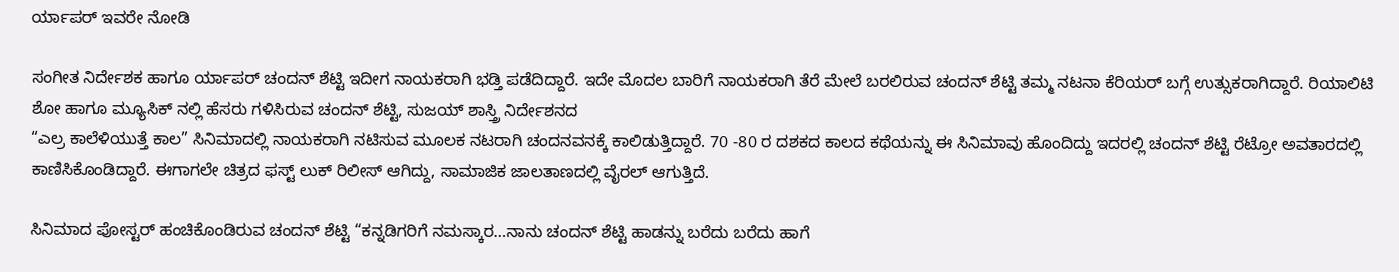ರ್ಯಾಪರ್ ಇವರೇ ನೋಡಿ

ಸಂಗೀತ ನಿರ್ದೇಶಕ ಹಾಗೂ ರ್ಯಾಪರ್ ಚಂದನ್ ಶೆಟ್ಟಿ ಇದೀಗ ನಾಯಕರಾಗಿ ಭಡ್ತಿ ಪಡೆದಿದ್ದಾರೆ‌. ಇದೇ ಮೊದಲ ಬಾರಿಗೆ ನಾಯಕರಾಗಿ ತೆರೆ ಮೇಲೆ ಬರಲಿರುವ ಚಂದನ್ ಶೆಟ್ಟಿ ತಮ್ಮ ನಟನಾ ಕೆರಿಯರ್ ಬಗ್ಗೆ ಉತ್ಸುಕರಾಗಿದ್ದಾರೆ. ರಿಯಾಲಿಟಿ ಶೋ ಹಾಗೂ ಮ್ಯೂಸಿಕ್ ನಲ್ಲಿ ಹೆಸರು ಗಳಿಸಿರುವ ಚಂದನ್ ಶೆಟ್ಟಿ, ಸುಜಯ್ ಶಾಸ್ತ್ರಿ ನಿರ್ದೇಶನದ
“ಎಲ್ರ ಕಾಲೆಳಿಯುತ್ತೆ ಕಾಲ” ಸಿನಿಮಾದಲ್ಲಿ ನಾಯಕರಾಗಿ ನಟಿಸುವ ಮೂಲಕ ನಟರಾಗಿ ಚಂದನವನಕ್ಕೆ ಕಾಲಿಡುತ್ತಿದ್ದಾರೆ. 70 -80 ರ ದಶಕದ ಕಾಲದ ಕಥೆಯನ್ನು ಈ ಸಿನಿಮಾವು ಹೊಂದಿದ್ದು ಇದರಲ್ಲಿ ಚಂದನ್ ಶೆಟ್ಟಿ ರೆಟ್ರೋ ಅವತಾರದಲ್ಲಿ ಕಾಣಿಸಿಕೊಂಡಿದ್ದಾರೆ. ಈಗಾಗಲೇ ಚಿತ್ರದ ಫಸ್ಟ್ ಲುಕ್ ರಿಲೀಸ್ ಆಗಿದ್ದು, ಸಾಮಾಜಿಕ ಜಾಲತಾಣದಲ್ಲಿ ವೈರಲ್ ಆಗುತ್ತಿದೆ.

ಸಿನಿಮಾದ ಪೋಸ್ಟರ್ ಹಂಚಿಕೊಂಡಿರುವ ಚಂದನ್ ಶೆಟ್ಟಿ “ಕನ್ನಡಿಗರಿಗೆ ನಮಸ್ಕಾರ…ನಾನು ಚಂದನ್ ಶೆಟ್ಟಿ ಹಾಡನ್ನು ಬರೆದು ಬರೆದು ಹಾಗೆ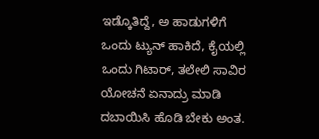ಇಡ್ಕೊತಿದ್ದೆ, ಅ ಹಾಡುಗಳಿಗೆ ಒಂದು ಟ್ಯುನ್ ಹಾಕಿದೆ, ಕೈಯಲ್ಲಿ ಒಂದು ಗಿಟಾರ್, ತಲೇಲಿ ಸಾವಿರ ಯೋಚನೆ ಏನಾದ್ರು ಮಾಡಿ ದಬಾಯಿಸಿ ಹೊಡಿ ಬೇಕು ಅಂತ.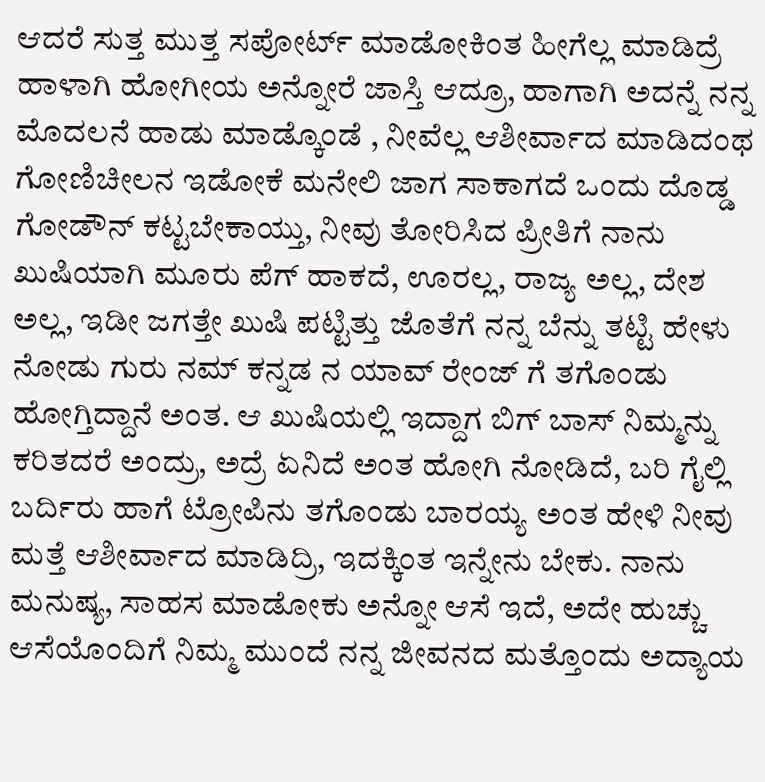ಆದರೆ ಸುತ್ತ ಮುತ್ತ ಸಪೋರ್ಟ್ ಮಾಡೋಕಿಂತ ಹೀಗೆಲ್ಲ ಮಾಡಿದ್ರೆ ಹಾಳಾಗಿ ಹೋಗೀಯ ಅನ್ನೋರೆ ಜಾಸ್ತಿ ಆದ್ರೂ, ಹಾಗಾಗಿ ಅದನ್ನೆ ನನ್ನ ಮೊದಲನೆ ಹಾಡು ಮಾಡ್ಕೊಂಡೆ , ನೀವೆಲ್ಲ ಆಶೀರ್ವಾದ ಮಾಡಿದಂಥ ಗೋಣಿಚೀಲನ ಇಡೋಕೆ ಮನೇಲಿ ಜಾಗ ಸಾಕಾಗದೆ ಒಂದು ದೊಡ್ಡ ಗೋಡೌನ್ ಕಟ್ಟಬೇಕಾಯ್ತು, ನೀವು ತೋರಿಸಿದ ಪ್ರೀತಿಗೆ ನಾನು ಖುಷಿಯಾಗಿ ಮೂರು ಪೆಗ್ ಹಾಕದೆ, ಊರಲ್ಲ, ರಾಜ್ಯ ಅಲ್ಲ, ದೇಶ ಅಲ್ಲ, ಇಡೀ ಜಗತ್ತೇ ಖುಷಿ ಪಟ್ಟಿತ್ತು ಜೊತೆಗೆ ನನ್ನ ಬೆನ್ನು ತಟ್ಟಿ ಹೇಳು ನೋಡು ಗುರು ನಮ್ ಕನ್ನಡ ನ ಯಾವ್ ರೇಂಜ್ ಗೆ ತಗೊಂಡು ಹೋಗ್ತಿದ್ದಾನೆ ಅಂತ. ಆ ಖುಷಿಯಲ್ಲಿ ಇದ್ದಾಗ ಬಿಗ್ ಬಾಸ್ ನಿಮ್ಮನ್ನು ಕರಿತದರೆ ಅಂದ್ರು, ಅದ್ರೆ ಏನಿದೆ ಅಂತ ಹೋಗಿ ನೋಡಿದೆ, ಬರಿ ಗೈಲ್ಲಿ ಬರ್ದಿರು ಹಾಗೆ ಟ್ರೋಪಿನು ತಗೊಂಡು ಬಾರಯ್ಯ ಅಂತ ಹೇಳಿ ನೀವು ಮತ್ತೆ ಆಶೀರ್ವಾದ ಮಾಡಿದ್ರಿ, ಇದಕ್ಕಿಂತ ಇನ್ನೇನು ಬೇಕು. ನಾನು ಮನುಷ್ಯ, ಸಾಹಸ ಮಾಡೋಕು ಅನ್ನೋ ಆಸೆ ಇದೆ, ಅದೇ ಹುಚ್ಚು ಆಸೆಯೊಂದಿಗೆ ನಿಮ್ಮ ಮುಂದೆ ನನ್ನ ಜೀವನದ ಮತ್ತೊಂದು ಅದ್ಯಾಯ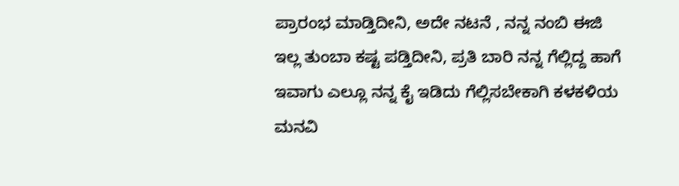ಪ್ರಾರಂಭ ಮಾಡ್ತಿದೀನಿ, ಅದೇ ನಟನೆ , ನನ್ನ ನಂಬಿ ಈಜಿ ಇಲ್ಲ ತುಂಬಾ ಕಷ್ಟ ಪಡ್ತಿದೀನಿ, ಪ್ರತಿ ಬಾರಿ ನನ್ನ ಗೆಲ್ಲಿದ್ದ ಹಾಗೆ ಇವಾಗು ಎಲ್ಲೂ ನನ್ನ ಕೈ ಇಡಿದು ಗೆಲ್ಲಿಸಬೇಕಾಗಿ ಕಳಕಳಿಯ ಮನವಿ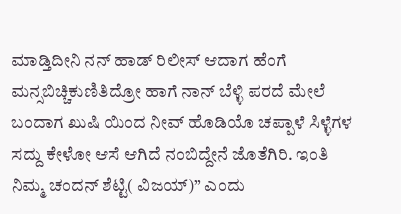ಮಾಡ್ತಿದೀನಿ ನನ್ ಹಾಡ್ ರಿಲೀಸ್ ಆದಾಗ ಹೆಂಗೆ ಮನ್ಸಬಿಚ್ಚಿಕುಣಿತಿದ್ರೋ ಹಾಗೆ ನಾನ್ ಬೆಳ್ಳಿ ಪರದೆ ಮೇಲೆ ಬಂದಾಗ ಖುಷಿ ಯಿಂದ ನೀವ್ ಹೊಡಿಯೊ ಚಪ್ಪಾಳೆ ಸಿಳ್ಳೆಗಳ ಸದ್ದು ಕೇಳೋ ಆಸೆ ಆಗಿದೆ ನಂಬಿದ್ದೇನೆ ಜೊತೆಗಿರಿ. ಇಂತಿ ನಿಮ್ಮ ಚಂದನ್ ಶೆಟ್ಟಿ( ವಿಜಯ್)” ಎಂದು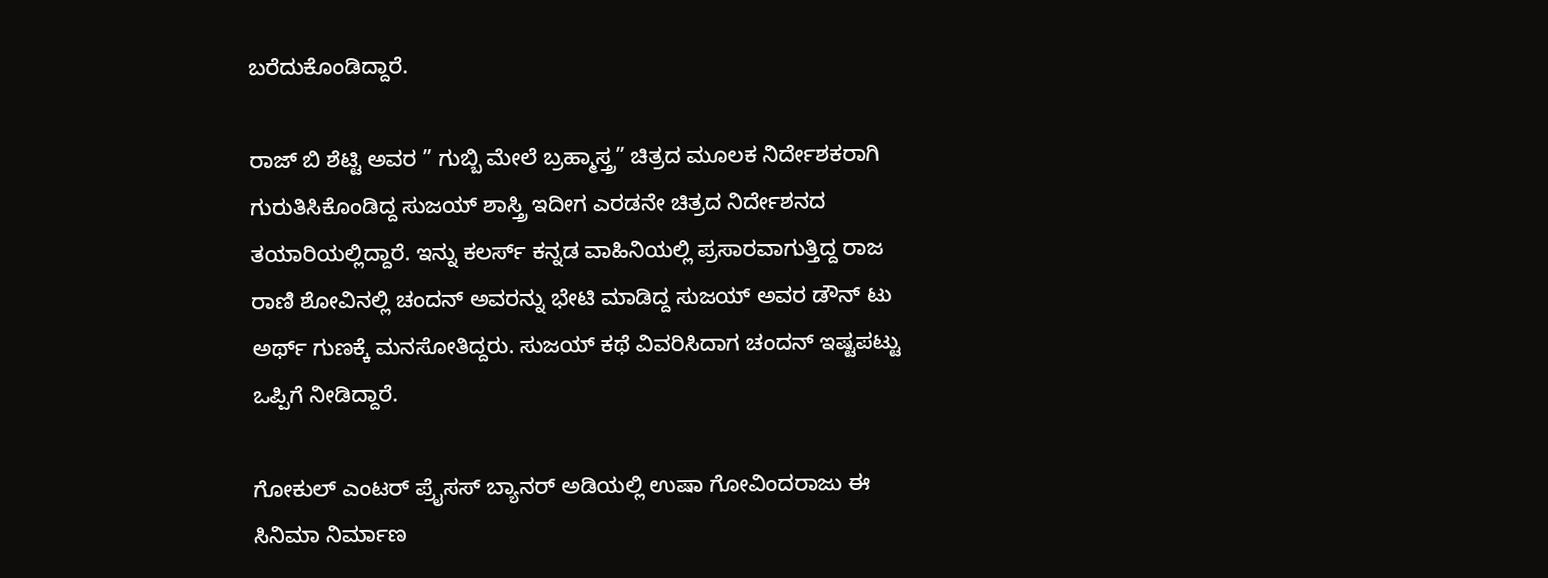ಬರೆದುಕೊಂಡಿದ್ದಾರೆ.

ರಾಜ್ ಬಿ ಶೆಟ್ಟಿ ಅವರ ” ಗುಬ್ಬಿ ಮೇಲೆ ಬ್ರಹ್ಮಾಸ್ತ್ರ” ಚಿತ್ರದ ಮೂಲಕ ನಿರ್ದೇಶಕರಾಗಿ ಗುರುತಿಸಿಕೊಂಡಿದ್ದ ಸುಜಯ್ ಶಾಸ್ತ್ರಿ ಇದೀಗ ಎರಡನೇ ಚಿತ್ರದ ನಿರ್ದೇಶನದ ತಯಾರಿಯಲ್ಲಿದ್ದಾರೆ. ಇನ್ನು ಕಲರ್ಸ್ ಕನ್ನಡ ವಾಹಿನಿಯಲ್ಲಿ ಪ್ರಸಾರವಾಗುತ್ತಿದ್ದ ರಾಜ ರಾಣಿ ಶೋವಿನಲ್ಲಿ ಚಂದನ್ ಅವರನ್ನು ಭೇಟಿ ಮಾಡಿದ್ದ ಸುಜಯ್ ಅವರ ಡೌನ್ ಟು ಅರ್ಥ್ ಗುಣಕ್ಕೆ ಮನಸೋತಿದ್ದರು. ಸುಜಯ್ ಕಥೆ ವಿವರಿಸಿದಾಗ ಚಂದನ್ ಇಷ್ಟಪಟ್ಟು ಒಪ್ಪಿಗೆ ನೀಡಿದ್ದಾರೆ.

ಗೋಕುಲ್ ಎಂಟರ್ ಪ್ರೈಸಸ್ ಬ್ಯಾನರ್ ಅಡಿಯಲ್ಲಿ ಉಷಾ ಗೋವಿಂದರಾಜು ಈ ಸಿನಿಮಾ ನಿರ್ಮಾಣ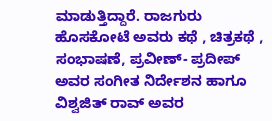ಮಾಡುತ್ತಿದ್ದಾರೆ. ರಾಜಗುರು ಹೊಸಕೋಟೆ ಅವರು ಕಥೆ , ಚಿತ್ರಕಥೆ , ಸಂಭಾಷಣೆ, ಪ್ರವೀಣ್- ಪ್ರದೀಪ್ ಅವರ ಸಂಗೀತ ನಿರ್ದೇಶನ ಹಾಗೂ ವಿಶ್ವಜಿತ್ ರಾವ್ ಅವರ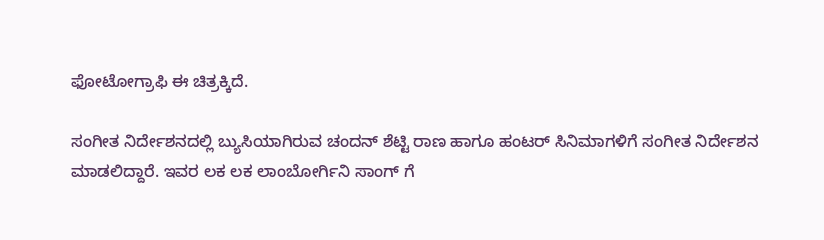ಫೋಟೋಗ್ರಾಫಿ ಈ ಚಿತ್ರಕ್ಕಿದೆ.

ಸಂಗೀತ ನಿರ್ದೇಶನದಲ್ಲಿ ಬ್ಯುಸಿಯಾಗಿರುವ ಚಂದನ್ ಶೆಟ್ಟಿ ರಾಣ ಹಾಗೂ ಹಂಟರ್ ಸಿನಿಮಾಗಳಿಗೆ ಸಂಗೀತ ನಿರ್ದೇಶನ ಮಾಡಲಿದ್ದಾರೆ. ಇವರ ಲಕ ಲಕ ಲಾಂಬೋರ್ಗಿನಿ ಸಾಂಗ್ ಗೆ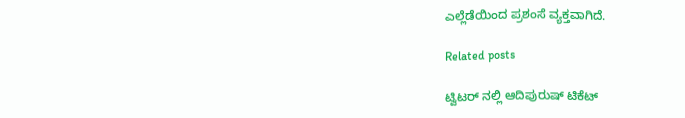ಎಲ್ಲೆಡೆಯಿಂದ ಪ್ರಶಂಸೆ ವ್ಯಕ್ತವಾಗಿದೆ.

Related posts

ಟ್ವಿಟರ್ ನಲ್ಲಿ ಆದಿಪುರುಷ್ ಟಿಕೆಟ್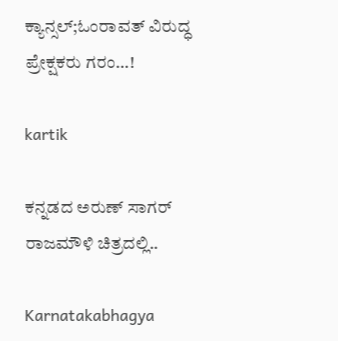ಕ್ಯಾನ್ಸಲ್;ಓಂರಾವತ್ ವಿರುದ್ಧ ಪ್ರೇಕ್ಷಕರು ಗರಂ…!

kartik

ಕನ್ನಡದ ಅರುಣ್ ಸಾಗರ್ ರಾಜಮೌಳಿ ಚಿತ್ರದಲ್ಲಿ..

Karnatakabhagya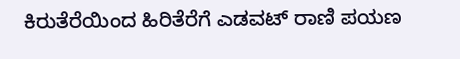ಕಿರುತೆರೆಯಿಂದ ಹಿರಿತೆರೆಗೆ ಎಡವಟ್ ರಾಣಿ ಪಯಣ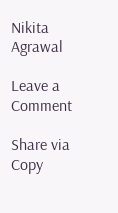Nikita Agrawal

Leave a Comment

Share via
Copy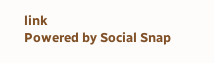link
Powered by Social Snap